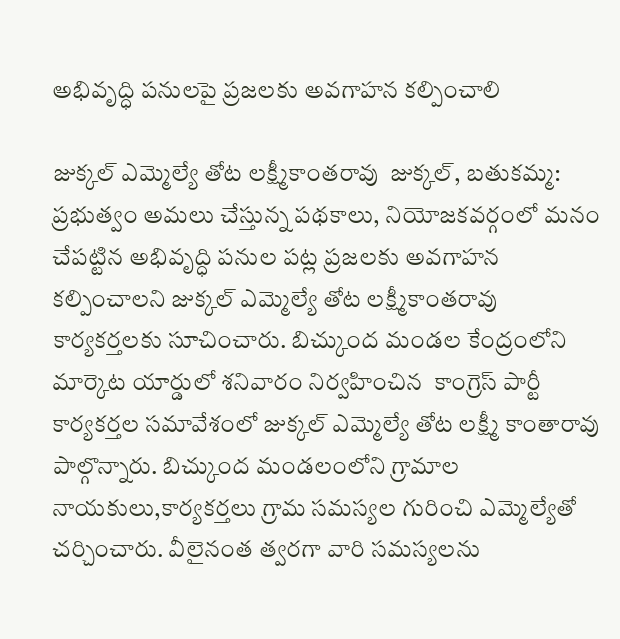అభివృద్ధి పనులపై ప్రజలకు అవగాహన కల్పించాలి

జుక్కల్ ఎమ్మెల్యే తోట లక్ష్మీకాంతరావు  జుక్కల్, బతుకమ్మ:  ప్రభుత్వం అమలు చేస్తున్న పథకాలు, నియోజకవర్గంలో మనం చేపట్టిన అభివృద్ధి పనుల పట్ల ప్రజలకు అవగాహన కల్పించాలని జుక్కల్ ఎమ్మెల్యే తోట లక్ష్మీకాంతరావు  కార్యకర్తలకు సూచించారు. బిచ్కుంద మండల కేంద్రంలోని మార్కెట యార్డులో శనివారం నిర్వహించిన  కాంగ్రెస్ పార్టీ కార్యకర్తల సమావేశంలో జుక్కల్ ఎమ్మెల్యే తోట లక్ష్మీ కాంతారావు  పాల్గొన్నారు. బిచ్కుంద మండలంలోని గ్రామాల నాయకులు,కార్యకర్తలు గ్రామ సమస్యల గురించి ఎమ్మెల్యేతో చర్చించారు. వీలైనంత త్వరగా వారి సమస్యలను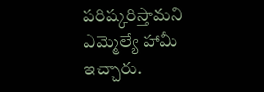పరిష్కరిస్తామని ఎమ్మెల్యే హామీ ఇచ్చారు.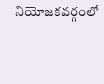నియోజకవర్గంలో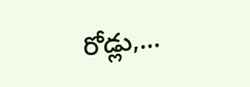రోడ్లు,...